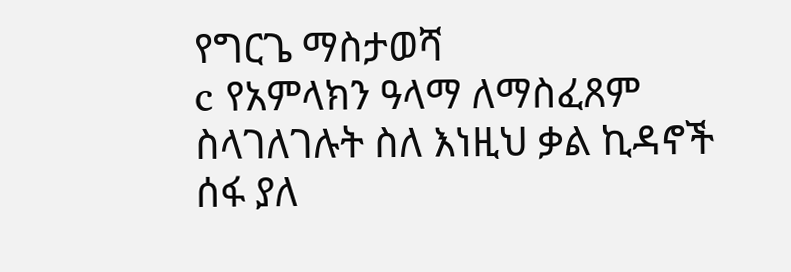የግርጌ ማስታወሻ
c የአምላክን ዓላማ ለማስፈጸም ስላገለገሉት ስለ እነዚህ ቃል ኪዳኖች ሰፋ ያለ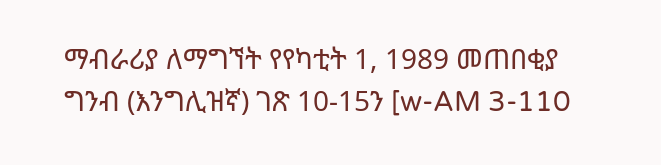ማብራሪያ ለማግኘት የየካቲት 1, 1989 መጠበቂያ ግንብ (እንግሊዝኛ) ገጽ 10-15ን [w-AM 3-110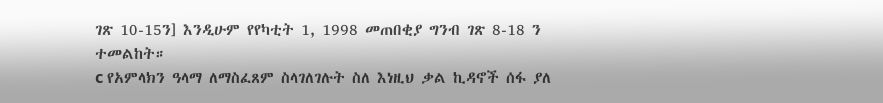ገጽ 10-15ን] እንዲሁም የየካቲት 1, 1998 መጠበቂያ ግንብ ገጽ 8-18 ን ተመልከት።
c የአምላክን ዓላማ ለማስፈጸም ስላገለገሉት ስለ እነዚህ ቃል ኪዳኖች ሰፋ ያለ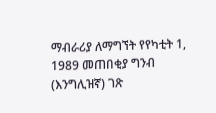ማብራሪያ ለማግኘት የየካቲት 1, 1989 መጠበቂያ ግንብ (እንግሊዝኛ) ገጽ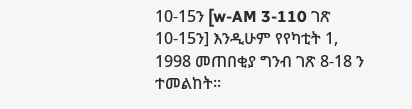10-15ን [w-AM 3-110 ገጽ 10-15ን] እንዲሁም የየካቲት 1, 1998 መጠበቂያ ግንብ ገጽ 8-18 ን ተመልከት።